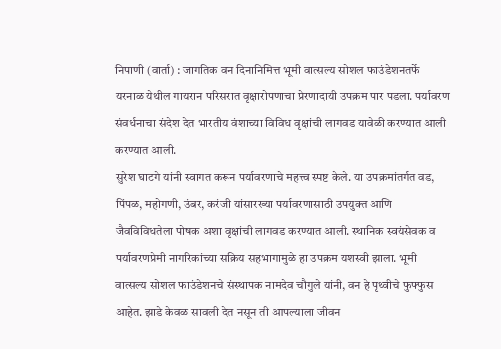निपाणी (वार्ता) : जागतिक वन दिनानिमित्त भूमी वात्सल्य सोशल फाउंडेशनतर्फे यरनाळ येथील गायरान परिसरात वृक्षारोपणाचा प्रेरणादायी उपक्रम पार पडला. पर्यावरण संवर्धनाचा संदेश देत भारतीय वंशाच्या विविध वृक्षांची लागवड यावेळी करण्यात आली करण्यात आली.
सुरेश घाटगे यांनी स्वागत करून पर्यावरणाचे महत्त्व स्पष्ट केले. या उपक्रमांतर्गत वड, पिंपळ, महोगणी, उंबर, करंजी यांसारख्या पर्यावरणासाठी उपयुक्त आणि जैवविविधतेला पोषक अशा वृक्षांची लागवड करण्यात आली. स्थानिक स्वयंसेवक व पर्यावरणप्रेमी नागरिकांच्या सक्रिय सहभागामुळे हा उपक्रम यशस्वी झाला. भूमी वात्सल्य सोशल फाउंडेशनचे संस्थापक नामदेव चौगुले यांनी, वन हे पृथ्वीचे फुफ्फुस आहेत. झाडे केवळ सावली देत नसून ती आपल्याला जीवन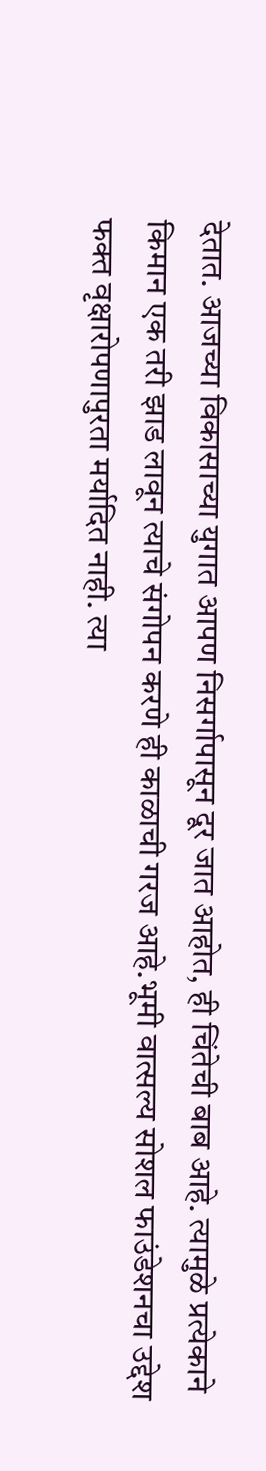देतात. आजच्या विकासाच्या युगात आपण निसर्गापासून दूर जात आहोत, ही चिंतेची बाब आहे. त्यामुळे प्रत्येकाने किमान एक तरी झाड लावून त्याचे संगोपन करणे ही काळाची गरज आहे.भूमी वात्सल्य सोशल फाउंडेशनचा उद्देश फक्त वृक्षारोपणापुरता मर्यादित नाही. त्या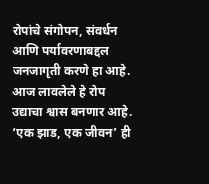रोपांचे संगोपन, संवर्धन आणि पर्यावरणाबद्दल जनजागृती करणे हा आहे. आज लावलेले हे रोप उद्याचा श्वास बनणार आहे. ‘एक झाड, एक जीवन’ ही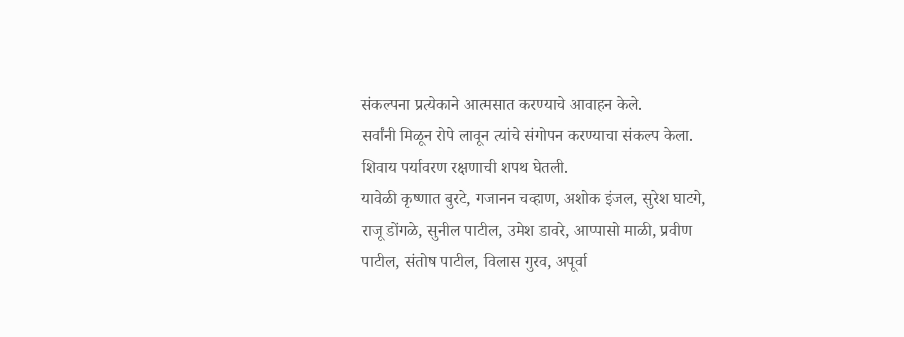संकल्पना प्रत्येकाने आत्मसात करण्याचे आवाहन केले.
सर्वांनी मिळून रोपे लावून त्यांचे संगोपन करण्याचा संकल्प केला. शिवाय पर्यावरण रक्षणाची शपथ घेतली.
यावेळी कृष्णात बुरटे, गजानन चव्हाण, अशोक इंजल, सुरेश घाटगे, राजू डोंगळे, सुनील पाटील, उमेश डावरे, आप्पासो माळी, प्रवीण पाटील, संतोष पाटील, विलास गुरव, अपूर्वा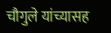चौगुले यांच्यासह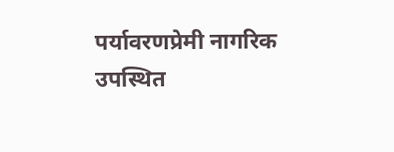पर्यावरणप्रेमी नागरिक उपस्थित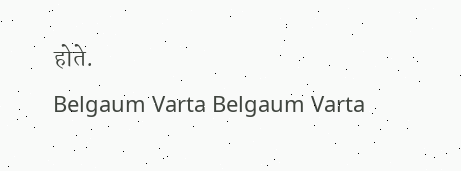होते.
Belgaum Varta Belgaum Varta